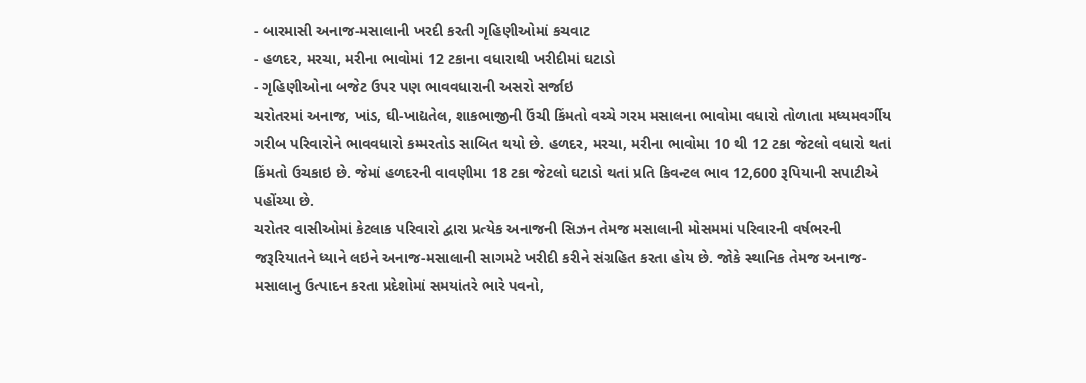- બારમાસી અનાજ-મસાલાની ખરદી કરતી ગૃહિણીઓમાં કચવાટ
- હળદર, મરચા, મરીના ભાવોમાં 12 ટકાના વધારાથી ખરીદીમાં ઘટાડો
- ગૃહિણીઓના બજેટ ઉપર પણ ભાવવધારાની અસરો સર્જાઇ
ચરોતરમાં અનાજ, ખાંડ, ઘી-ખાદ્યતેલ, શાકભાજીની ઉંચી કિંમતો વચ્ચે ગરમ મસાલના ભાવોમા વધારો તોળાતા મધ્યમવર્ગીય ગરીબ પરિવારોને ભાવવધારો કમ્મરતોડ સાબિત થયો છે. હળદર, મરચા, મરીના ભાવોમા 10 થી 12 ટકા જેટલો વધારો થતાં કિંમતો ઉચકાઇ છે. જેમાં હળદરની વાવણીમા 18 ટકા જેટલો ઘટાડો થતાં પ્રતિ કિવન્ટલ ભાવ 12,600 રૂપિયાની સપાટીએ પહોંચ્યા છે.
ચરોતર વાસીઓમાં કેટલાક પરિવારો દ્વારા પ્રત્યેક અનાજની સિઝન તેમજ મસાલાની મોસમમાં પરિવારની વર્ષભરની જરૂરિયાતને ધ્યાને લઇને અનાજ-મસાલાની સાગમટે ખરીદી કરીને સંગ્રહિત કરતા હોય છે. જોકે સ્થાનિક તેમજ અનાજ-મસાલાનુ ઉત્પાદન કરતા પ્રદેશોમાં સમયાંતરે ભારે પવનો,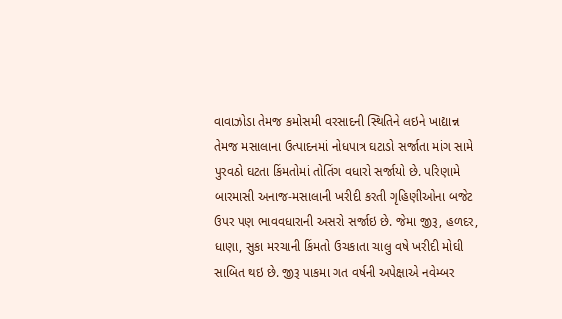વાવાઝોડા તેમજ કમોસમી વરસાદની સ્થિતિને લઇને ખાદ્યાન્ન તેમજ મસાલાના ઉત્પાદનમાં નોધપાત્ર ઘટાડો સર્જાતા માંગ સામે પુરવઠો ઘટતા કિંમતોમાં તોતિંગ વધારો સર્જાયો છે. પરિણામે બારમાસી અનાજ-મસાલાની ખરીદી કરતી ગૃહિણીઓના બજેટ ઉપર પણ ભાવવધારાની અસરો સર્જાઇ છે. જેમા જીરૂ, હળદર, ધાણા, સુકા મરચાની કિંમતો ઉચકાતા ચાલુ વષે ખરીદી મોઘી સાબિત થઇ છે. જીરૂ પાકમા ગત વર્ષની અપેક્ષાએ નવેમ્બર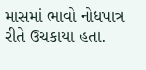માસમાં ભાવો નોધપાત્ર રીતે ઉચકાયા હતા.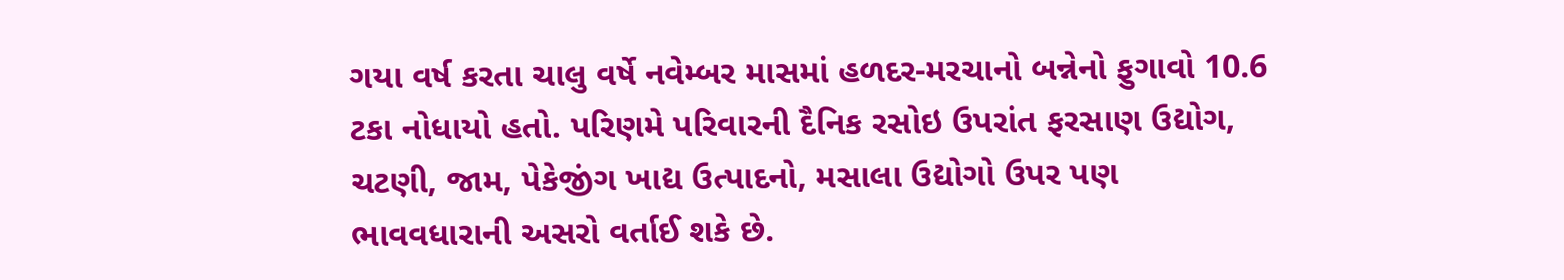ગયા વર્ષ કરતા ચાલુ વર્ષે નવેમ્બર માસમાં હળદર-મરચાનો બન્નેનો ફુગાવો 10.6 ટકા નોધાયો હતો. પરિણમે પરિવારની દૈનિક રસોઇ ઉપરાંત ફરસાણ ઉદ્યોગ, ચટણી, જામ, પેકેજીંગ ખાદ્ય ઉત્પાદનો, મસાલા ઉદ્યોગો ઉપર પણ ભાવવધારાની અસરો વર્તાઈ શકે છે.